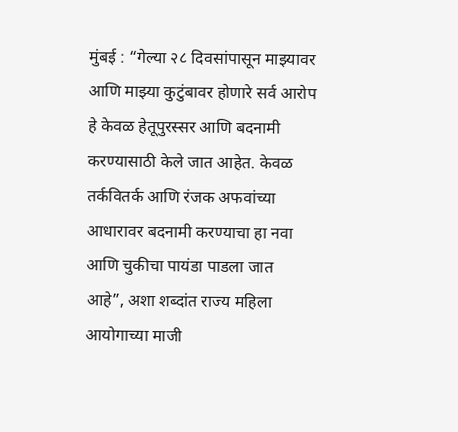मुंबई : “गेल्या २८ दिवसांपासून माझ्यावर आणि माझ्या कुटुंबावर होणारे सर्व आरोप हे केवळ हेतूपुरस्सर आणि बदनामी करण्यासाठी केले जात आहेत. केवळ तर्कवितर्क आणि रंजक अफवांच्या आधारावर बदनामी करण्याचा हा नवा आणि चुकीचा पायंडा पाडला जात आहे”, अशा शब्दांत राज्य महिला आयोगाच्या माजी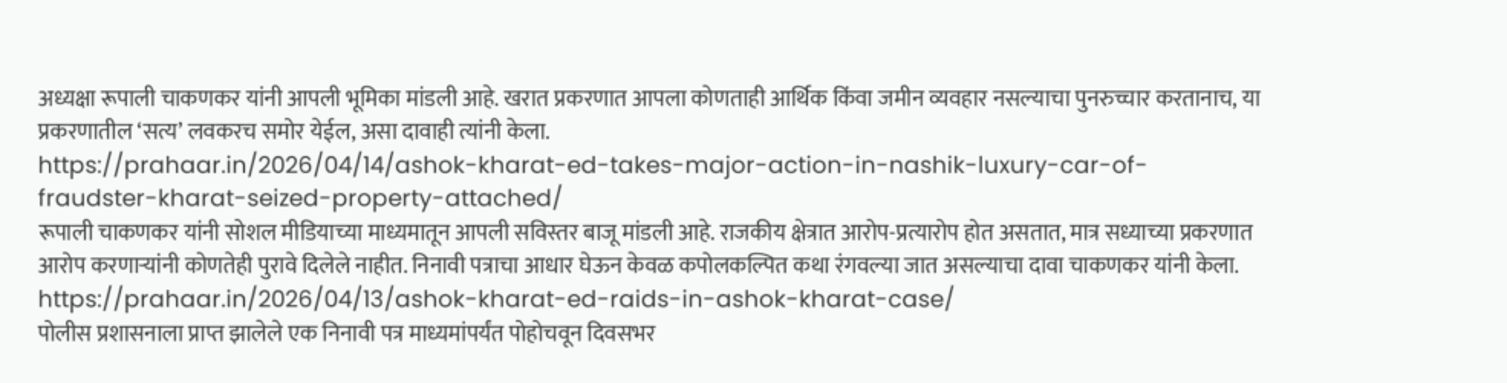अध्यक्षा रूपाली चाकणकर यांनी आपली भूमिका मांडली आहे. खरात प्रकरणात आपला कोणताही आर्थिक किंवा जमीन व्यवहार नसल्याचा पुनरुच्चार करतानाच, या प्रकरणातील ‘सत्य’ लवकरच समोर येईल, असा दावाही त्यांनी केला.
https://prahaar.in/2026/04/14/ashok-kharat-ed-takes-major-action-in-nashik-luxury-car-of-fraudster-kharat-seized-property-attached/
रूपाली चाकणकर यांनी सोशल मीडियाच्या माध्यमातून आपली सविस्तर बाजू मांडली आहे. राजकीय क्षेत्रात आरोप-प्रत्यारोप होत असतात, मात्र सध्याच्या प्रकरणात आरोप करणाऱ्यांनी कोणतेही पुरावे दिलेले नाहीत. निनावी पत्राचा आधार घेऊन केवळ कपोलकल्पित कथा रंगवल्या जात असल्याचा दावा चाकणकर यांनी केला.
https://prahaar.in/2026/04/13/ashok-kharat-ed-raids-in-ashok-kharat-case/
पोलीस प्रशासनाला प्राप्त झालेले एक निनावी पत्र माध्यमांपर्यंत पोहोचवून दिवसभर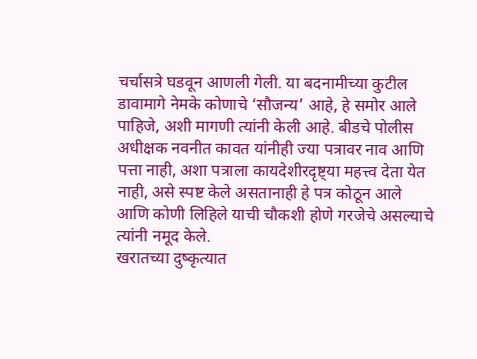चर्चासत्रे घडवून आणली गेली. या बदनामीच्या कुटील डावामागे नेमके कोणाचे ‘सौजन्य’ आहे, हे समोर आले पाहिजे, अशी मागणी त्यांनी केली आहे. बीडचे पोलीस अधीक्षक नवनीत कावत यांनीही ज्या पत्रावर नाव आणि पत्ता नाही, अशा पत्राला कायदेशीरदृष्ट्या महत्त्व देता येत नाही, असे स्पष्ट केले असतानाही हे पत्र कोठून आले आणि कोणी लिहिले याची चौकशी होणे गरजेचे असल्याचे त्यांनी नमूद केले.
खरातच्या दुष्कृत्यात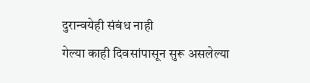दुरान्वयेही संबंध नाही
गेल्या काही दिवसांपासून सुरू असलेल्या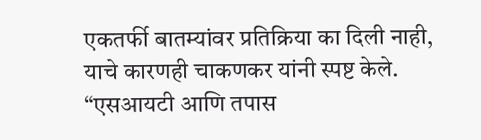एकतर्फी बातम्यांवर प्रतिक्रिया का दिली नाही, याचे कारणही चाकणकर यांनी स्पष्ट केले. “एसआयटी आणि तपास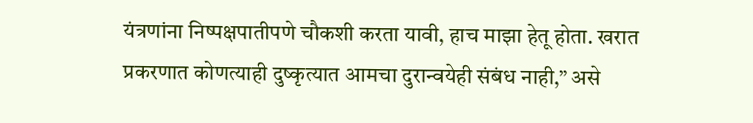यंत्रणांना निष्पक्षपातीपणे चौकशी करता यावी, हाच माझा हेतू होता. खरात प्रकरणात कोणत्याही दुष्कृत्यात आमचा दुरान्वयेही संबंध नाही,” असे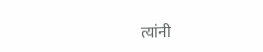त्यांनी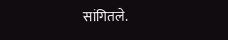सांगितले.